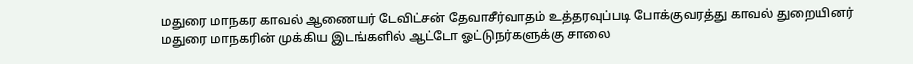மதுரை மாநகர காவல் ஆணையர் டேவிட்சன் தேவாசீர்வாதம் உத்தரவுப்படி போக்குவரத்து காவல் துறையினர் மதுரை மாநகரின் முக்கிய இடங்களில் ஆட்டோ ஓட்டுநர்களுக்கு சாலை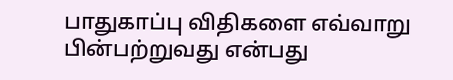பாதுகாப்பு விதிகளை எவ்வாறு பின்பற்றுவது என்பது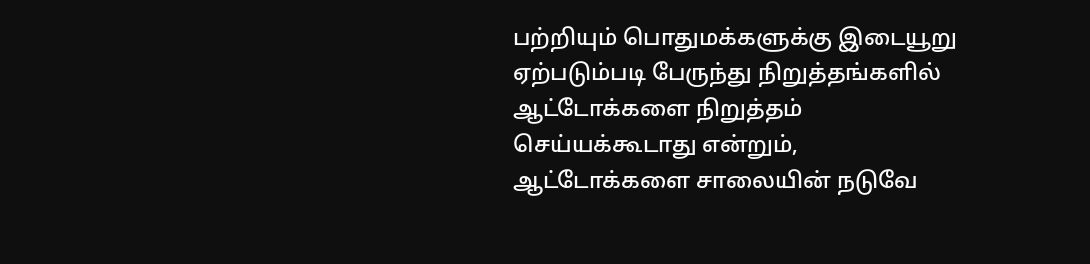பற்றியும் பொதுமக்களுக்கு இடையூறு ஏற்படும்படி பேருந்து நிறுத்தங்களில் ஆட்டோக்களை நிறுத்தம் செய்யக்கூடாது என்றும், ஆட்டோக்களை சாலையின் நடுவே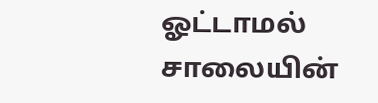ஓட்டாமல் சாலையின்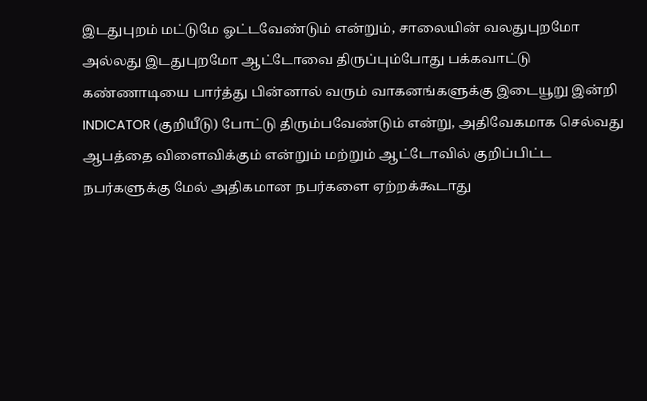இடதுபுறம் மட்டுமே ஓட்டவேண்டும் என்றும், சாலையின் வலதுபுறமோ அல்லது இடதுபுறமோ ஆட்டோவை திருப்பும்போது பக்கவாட்டு கண்ணாடியை பார்த்து பின்னால் வரும் வாகனங்களுக்கு இடையூறு இன்றி INDICATOR (குறியீடு) போட்டு திரும்பவேண்டும் என்று, அதிவேகமாக செல்வது ஆபத்தை விளைவிக்கும் என்றும் மற்றும் ஆட்டோவில் குறிப்பிட்ட நபர்களுக்கு மேல் அதிகமான நபர்களை ஏற்றக்கூடாது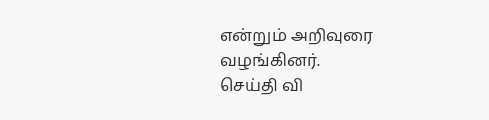என்றும் அறிவுரை வழங்கினர்.
செய்தி வி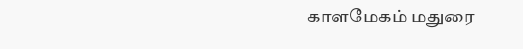காளமேகம் மதுரை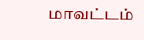மாவட்டம்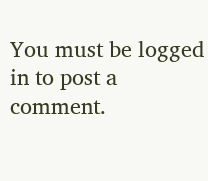You must be logged in to post a comment.